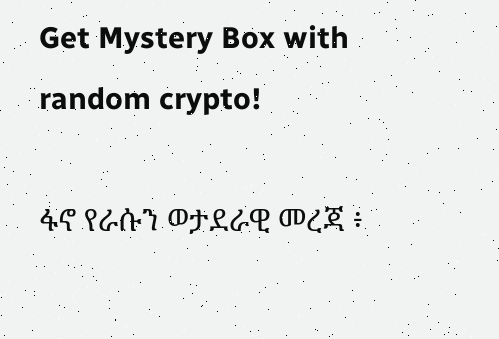Get Mystery Box with random crypto!

ፋኖ የራሱን ወታደራዊ መረጃ ፥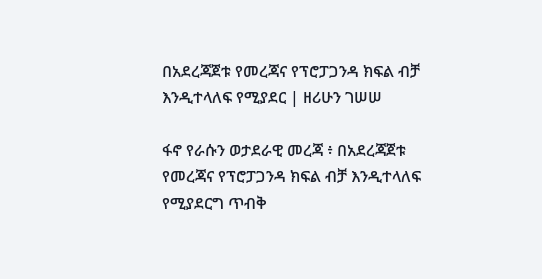በአደረጃጀቱ የመረጃና የፕሮፓጋንዳ ክፍል ብቻ እንዲተላለፍ የሚያደር | ዘሪሁን ገሠሠ

ፋኖ የራሱን ወታደራዊ መረጃ ፥ በአደረጃጀቱ የመረጃና የፕሮፓጋንዳ ክፍል ብቻ እንዲተላለፍ የሚያደርግ ጥብቅ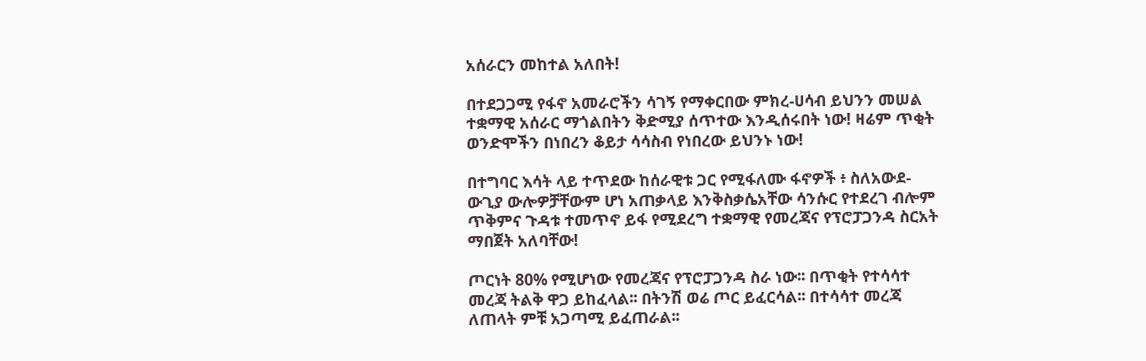አሰራርን መከተል አለበት!

በተደጋጋሚ የፋኖ አመራሮችን ሳገኝ የማቀርበው ምክረ-ሀሳብ ይህንን መሠል ተቋማዊ አሰራር ማጎልበትን ቅድሚያ ሰጥተው እንዲሰሩበት ነው! ዛሬም ጥቂት ወንድሞችን በነበረን ቆይታ ሳሳስብ የነበረው ይህንኑ ነው!

በተግባር እሳት ላይ ተጥደው ከሰራዊቱ ጋር የሚፋለሙ ፋኖዎች ፥ ስለአውደ-ውጊያ ውሎዎቻቸውም ሆነ አጠቃላይ እንቅስቃሴአቸው ሳንሱር የተደረገ ብሎም ጥቅምና ጉዳቱ ተመጥኖ ይፋ የሚደረግ ተቋማዊ የመረጃና የፕሮፓጋንዳ ስርአት ማበጀት አለባቸው!

ጦርነት 80% የሚሆነው የመረጃና የፕሮፓጋንዳ ስራ ነው፡፡ በጥቂት የተሳሳተ መረጃ ትልቅ ዋጋ ይከፈላል፡፡ በትንሽ ወሬ ጦር ይፈርሳል፡፡ በተሳሳተ መረጃ ለጠላት ምቹ አጋጣሚ ይፈጠራል፡፡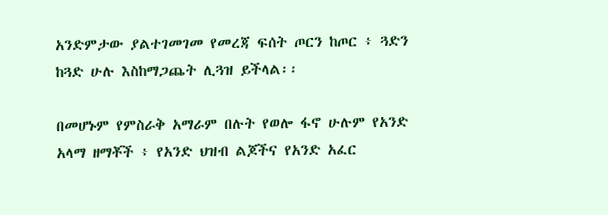አንድምታው ያልተገመገመ የመረጃ ፍሰት ጦርን ከጦር ፥ ጓድን ከጓድ ሁሉ እስከማጋጨት ሊጓዝ ይችላል፡፡

በመሆኑም የምስራቅ አማራም በሉት የወሎ ፋኖ ሁሉም የአንድ አላማ ዘማቾች ፥ የአንድ ህዝብ ልጆችና የአንድ አፈር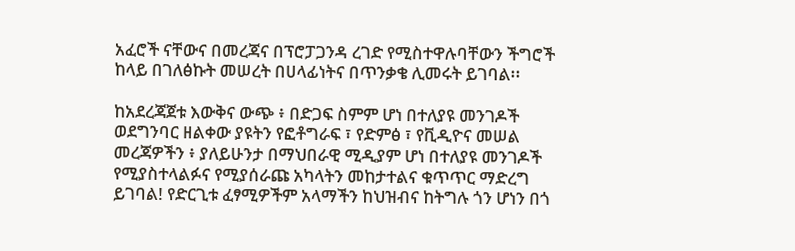አፈሮች ናቸውና በመረጃና በፕሮፓጋንዳ ረገድ የሚስተዋሉባቸውን ችግሮች ከላይ በገለፅኩት መሠረት በሀላፊነትና በጥንቃቄ ሊመሩት ይገባል፡፡

ከአደረጃጀቱ እውቅና ውጭ ፥ በድጋፍ ስምም ሆነ በተለያዩ መንገዶች ወደግንባር ዘልቀው ያዩትን የፎቶግራፍ ፣ የድምፅ ፣ የቪዲዮና መሠል መረጃዎችን ፥ ያለይሁንታ በማህበራዊ ሚዲያም ሆነ በተለያዩ መንገዶች የሚያስተላልፉና የሚያሰራጩ አካላትን መከታተልና ቁጥጥር ማድረግ ይገባል! የድርጊቱ ፈፃሚዎችም አላማችን ከህዝብና ከትግሉ ጎን ሆነን በጎ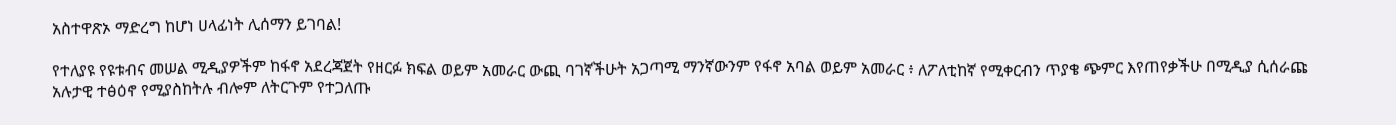አስተዋጽኦ ማድረግ ከሆነ ሀላፊነት ሊሰማን ይገባል!

የተለያዩ የዩቱብና መሠል ሚዲያዎችም ከፋኖ አደረጃጀት የዘርፉ ክፍል ወይም አመራር ውጪ ባገኛችሁት አጋጣሚ ማንኛውንም የፋኖ አባል ወይም አመራር ፥ ለፖለቲከኛ የሚቀርብን ጥያቄ ጭምር እየጠየቃችሁ በሚዲያ ሲሰራጩ አሉታዊ ተፅዕኖ የሚያስከትሉ ብሎም ለትርጉም የተጋለጡ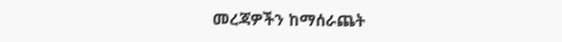መረጃዎችን ከማሰራጨት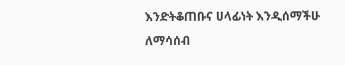እንድትቆጠቡና ሀላፊነት እንዲሰማችሁ ለማሳሰብ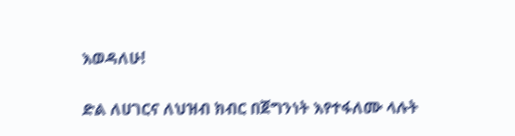እወዳለሁ!

ድል ለሀገርና ለህዝብ ክብር በጀግንነት እየተፋለሙ ላሉት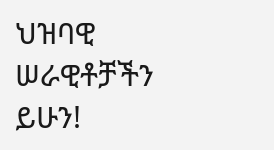ህዝባዊ ሠራዊቶቻችን ይሁን!